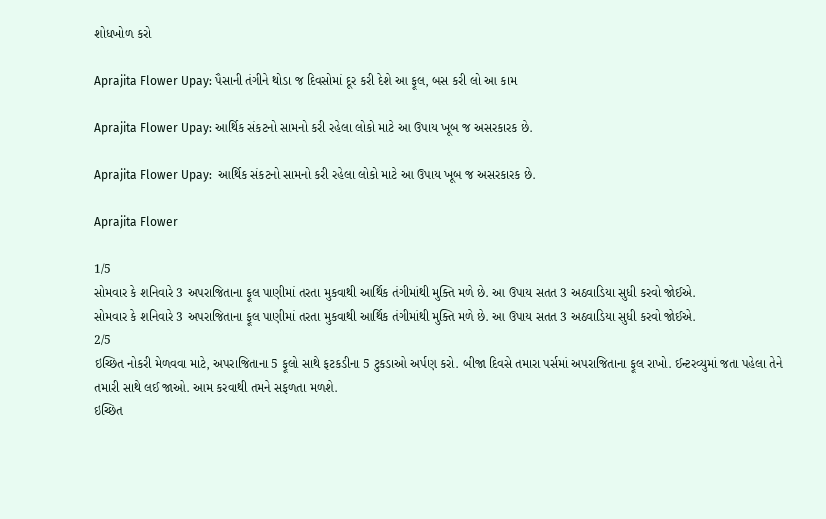શોધખોળ કરો

Aprajita Flower Upay: પૈસાની તંગીને થોડા જ દિવસોમાં દૂર કરી દેશે આ ફૂલ, બસ કરી લો આ કામ

Aprajita Flower Upay: આર્થિક સંકટનો સામનો કરી રહેલા લોકો માટે આ ઉપાય ખૂબ જ અસરકારક છે.

Aprajita Flower Upay:  આર્થિક સંકટનો સામનો કરી રહેલા લોકો માટે આ ઉપાય ખૂબ જ અસરકારક છે.

Aprajita Flower

1/5
સોમવાર કે શનિવારે 3 અપરાજિતાના ફૂલ પાણીમાં તરતા મુકવાથી આર્થિક તંગીમાંથી મુક્તિ મળે છે. આ ઉપાય સતત 3 અઠવાડિયા સુધી કરવો જોઈએ.
સોમવાર કે શનિવારે 3 અપરાજિતાના ફૂલ પાણીમાં તરતા મુકવાથી આર્થિક તંગીમાંથી મુક્તિ મળે છે. આ ઉપાય સતત 3 અઠવાડિયા સુધી કરવો જોઈએ.
2/5
ઇચ્છિત નોકરી મેળવવા માટે, અપરાજિતાના 5 ફૂલો સાથે ફટકડીના 5 ટુકડાઓ અર્પણ કરો. બીજા દિવસે તમારા પર્સમાં અપરાજિતાના ફૂલ રાખો. ઈન્ટરવ્યુમાં જતા પહેલા તેને તમારી સાથે લઈ જાઓ. આમ કરવાથી તમને સફળતા મળશે.
ઇચ્છિત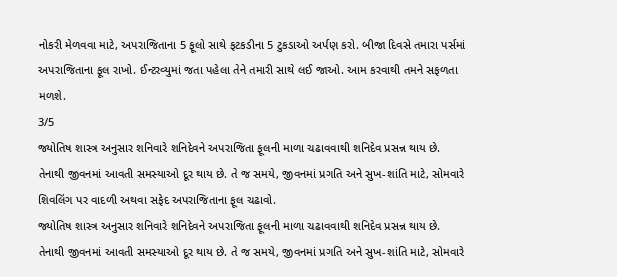નોકરી મેળવવા માટે, અપરાજિતાના 5 ફૂલો સાથે ફટકડીના 5 ટુકડાઓ અર્પણ કરો. બીજા દિવસે તમારા પર્સમાં અપરાજિતાના ફૂલ રાખો. ઈન્ટરવ્યુમાં જતા પહેલા તેને તમારી સાથે લઈ જાઓ. આમ કરવાથી તમને સફળતા મળશે.
3/5
જ્યોતિષ શાસ્ત્ર અનુસાર શનિવારે શનિદેવને અપરાજિતા ફૂલની માળા ચઢાવવાથી શનિદેવ પ્રસન્ન થાય છે. તેનાથી જીવનમાં આવતી સમસ્યાઓ દૂર થાય છે. તે જ સમયે, જીવનમાં પ્રગતિ અને સુખ-શાંતિ માટે, સોમવારે શિવલિંગ પર વાદળી અથવા સફેદ અપરાજિતાના ફૂલ ચઢાવો.
જ્યોતિષ શાસ્ત્ર અનુસાર શનિવારે શનિદેવને અપરાજિતા ફૂલની માળા ચઢાવવાથી શનિદેવ પ્રસન્ન થાય છે. તેનાથી જીવનમાં આવતી સમસ્યાઓ દૂર થાય છે. તે જ સમયે, જીવનમાં પ્રગતિ અને સુખ-શાંતિ માટે, સોમવારે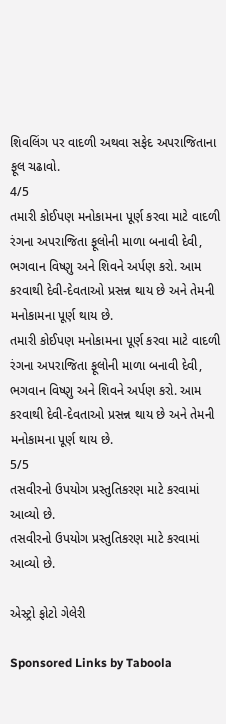શિવલિંગ પર વાદળી અથવા સફેદ અપરાજિતાના ફૂલ ચઢાવો.
4/5
તમારી કોઈપણ મનોકામના પૂર્ણ કરવા માટે વાદળી રંગના અપરાજિતા ફૂલોની માળા બનાવી દેવી, ભગવાન વિષ્ણુ અને શિવને અર્પણ કરો. આમ કરવાથી દેવી-દેવતાઓ પ્રસન્ન થાય છે અને તેમની મનોકામના પૂર્ણ થાય છે.
તમારી કોઈપણ મનોકામના પૂર્ણ કરવા માટે વાદળી રંગના અપરાજિતા ફૂલોની માળા બનાવી દેવી, ભગવાન વિષ્ણુ અને શિવને અર્પણ કરો. આમ કરવાથી દેવી-દેવતાઓ પ્રસન્ન થાય છે અને તેમની મનોકામના પૂર્ણ થાય છે.
5/5
તસવીરનો ઉપયોગ પ્રસ્તુતિકરણ માટે કરવામાં આવ્યો છે.
તસવીરનો ઉપયોગ પ્રસ્તુતિકરણ માટે કરવામાં આવ્યો છે.

એસ્ટ્રો ફોટો ગેલેરી

Sponsored Links by Taboola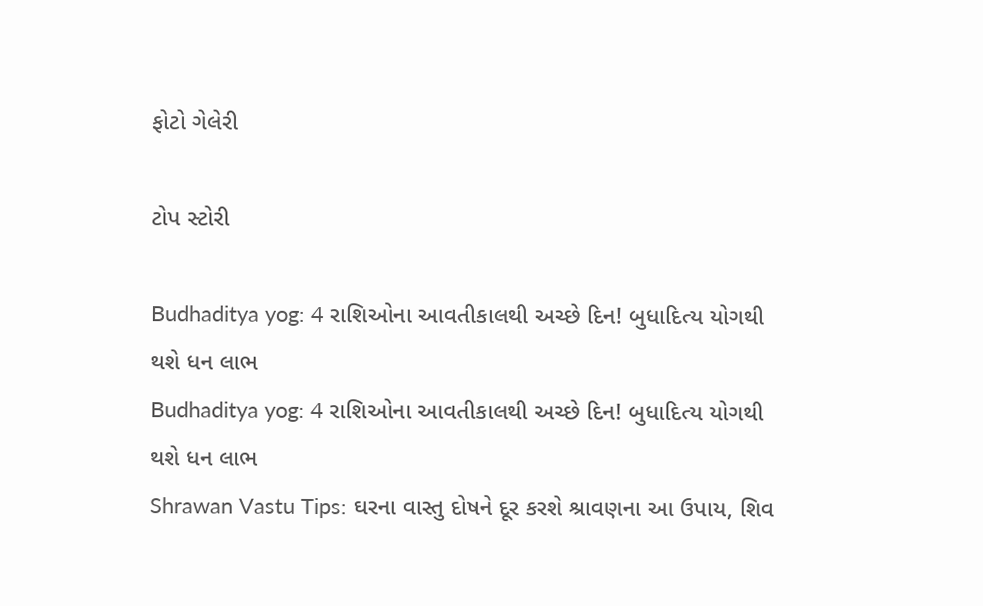ફોટો ગેલેરી

ટોપ સ્ટોરી

Budhaditya yog: 4 રાશિઓના આવતીકાલથી અચ્છે દિન! બુધાદિત્ય યોગથી થશે ધન લાભ
Budhaditya yog: 4 રાશિઓના આવતીકાલથી અચ્છે દિન! બુધાદિત્ય યોગથી થશે ધન લાભ
Shrawan Vastu Tips: ઘરના વાસ્તુ દોષને દૂર કરશે શ્રાવણના આ ઉપાય, શિવ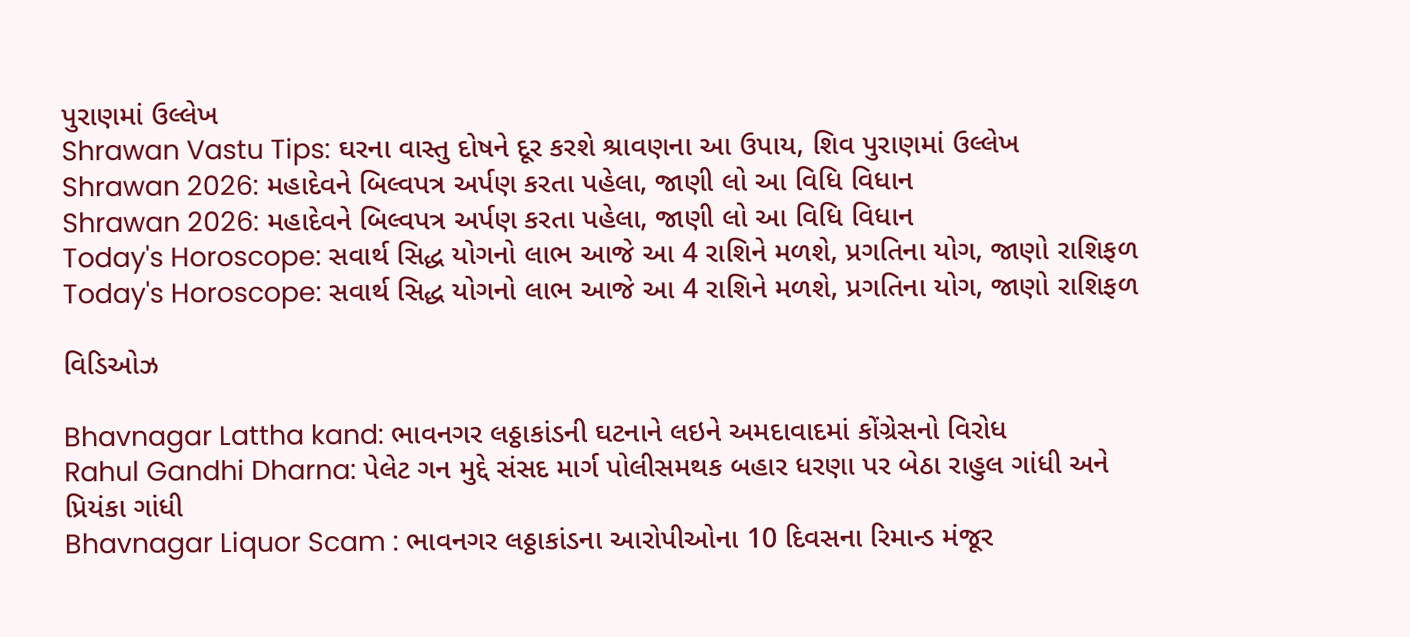પુરાણમાં ઉલ્લેખ
Shrawan Vastu Tips: ઘરના વાસ્તુ દોષને દૂર કરશે શ્રાવણના આ ઉપાય, શિવ પુરાણમાં ઉલ્લેખ
Shrawan 2026: મહાદેવને બિલ્વપત્ર અર્પણ કરતા પહેલા, જાણી લો આ વિધિ વિધાન
Shrawan 2026: મહાદેવને બિલ્વપત્ર અર્પણ કરતા પહેલા, જાણી લો આ વિધિ વિધાન
Today's Horoscope: સવાર્થ સિદ્ધ યોગનો લાભ આજે આ 4 રાશિને મળશે, પ્રગતિના યોગ, જાણો રાશિફળ
Today's Horoscope: સવાર્થ સિદ્ધ યોગનો લાભ આજે આ 4 રાશિને મળશે, પ્રગતિના યોગ, જાણો રાશિફળ

વિડિઓઝ

Bhavnagar Lattha kand: ભાવનગર લઠ્ઠાકાંડની ઘટનાને લઇને અમદાવાદમાં કોંગ્રેસનો વિરોધ
Rahul Gandhi Dharna: પેલેટ ગન મુદ્દે સંસદ માર્ગ પોલીસમથક બહાર ધરણા પર બેઠા રાહુલ ગાંધી અને પ્રિયંકા ગાંધી
Bhavnagar Liquor Scam : ભાવનગર લઠ્ઠાકાંડના આરોપીઓના 10 દિવસના રિમાન્ડ મંજૂર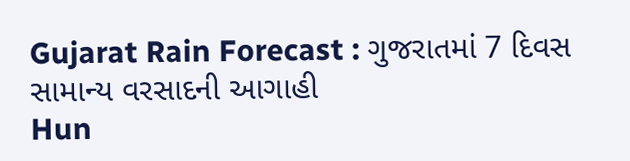Gujarat Rain Forecast : ગુજરાતમાં 7 દિવસ સામાન્ય વરસાદની આગાહી
Hun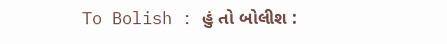To Bolish : હું તો બોલીશ :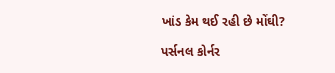ખાંડ કેમ થઈ રહી છે મોંઘી?

પર્સનલ કોર્નર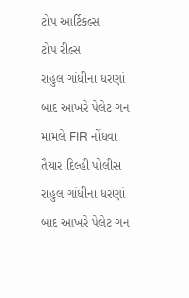ટોપ આર્ટિકલ્સ
ટોપ રીલ્સ
રાહુલ ગાંધીના ધરણાં બાદ આખરે પેલેટ ગન મામલે FIR નોંધવા તૈયાર દિલ્હી પોલીસ
રાહુલ ગાંધીના ધરણાં બાદ આખરે પેલેટ ગન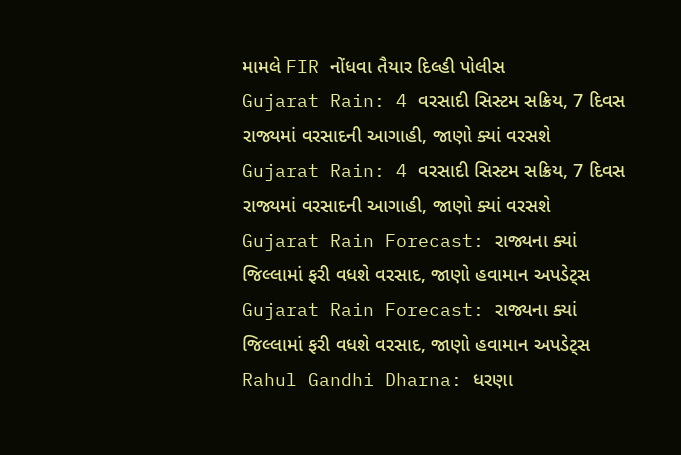મામલે FIR નોંધવા તૈયાર દિલ્હી પોલીસ
Gujarat Rain: 4 વરસાદી સિસ્ટમ સક્રિય, 7 દિવસ રાજ્યમાં વરસાદની આગાહી, જાણો ક્યાં વરસશે
Gujarat Rain: 4 વરસાદી સિસ્ટમ સક્રિય, 7 દિવસ રાજ્યમાં વરસાદની આગાહી, જાણો ક્યાં વરસશે
Gujarat Rain Forecast: રાજ્યના ક્યાં જિલ્લામાં ફરી વધશે વરસાદ, જાણો હવામાન અપડેટ્સ
Gujarat Rain Forecast: રાજ્યના ક્યાં જિલ્લામાં ફરી વધશે વરસાદ, જાણો હવામાન અપડેટ્સ
Rahul Gandhi Dharna: ધરણા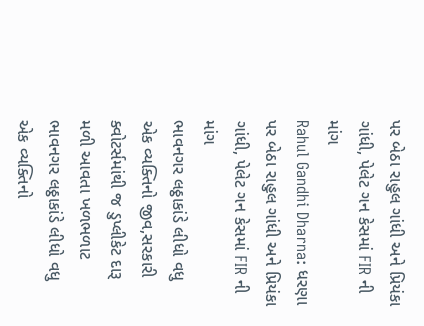પર બેઠા રાહુલ ગાંધી અને પ્રિયંકા ગાંધી, પેલેટ ગન કેસમાં FIR ની માંગ
Rahul Gandhi Dharna: ધરણા પર બેઠા રાહુલ ગાંધી અને પ્રિયંકા ગાંધી, પેલેટ ગન કેસમાં FIR ની માંગ
ભાવનગર લઠ્ઠાકાંડે લીધો વધુ એક વ્યક્તિનો જીવ,સરકારી ક્વોટર્સમાંથી જ ડુપ્લીકેટ દારૂ મળી આવતા ખળભળાટ
ભાવનગર લઠ્ઠાકાંડે લીધો વધુ એક વ્યક્તિનો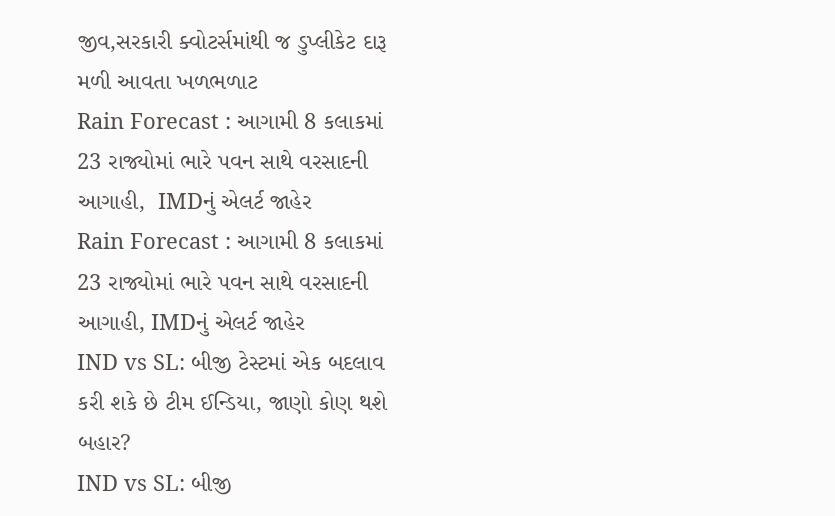જીવ,સરકારી ક્વોટર્સમાંથી જ ડુપ્લીકેટ દારૂ મળી આવતા ખળભળાટ
Rain Forecast : આગામી 8 કલાકમાં 23 રાજ્યોમાં ભારે પવન સાથે વરસાદની આગાહી,  IMDનું એલર્ટ જાહેર
Rain Forecast : આગામી 8 કલાકમાં 23 રાજ્યોમાં ભારે પવન સાથે વરસાદની આગાહી, IMDનું એલર્ટ જાહેર
IND vs SL: બીજી ટેસ્ટમાં એક બદલાવ કરી શકે છે ટીમ ઈન્ડિયા, જાણો કોણ થશે બહાર?
IND vs SL: બીજી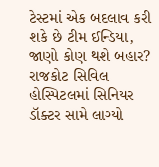ટેસ્ટમાં એક બદલાવ કરી શકે છે ટીમ ઈન્ડિયા, જાણો કોણ થશે બહાર?
રાજકોટ સિવિલ હોસ્પિટલમાં સિનિયર ડૉક્ટર સામે લાગ્યો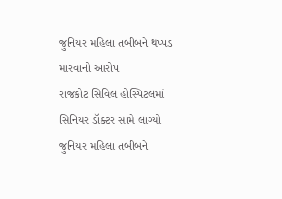જુનિયર મહિલા તબીબને થપ્પડ મારવાનો આરોપ
રાજકોટ સિવિલ હોસ્પિટલમાં સિનિયર ડૉક્ટર સામે લાગ્યો જુનિયર મહિલા તબીબને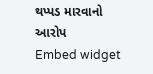થપ્પડ મારવાનો આરોપ
Embed widget